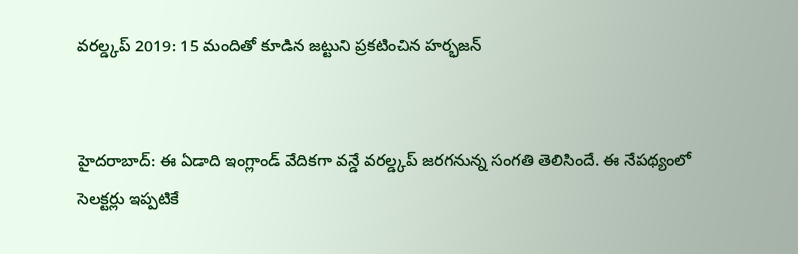వరల్డ్కప్ 2019: 15 మందితో కూడిన జట్టుని ప్రకటించిన హర్భజన్


హైదరాబాద్: ఈ ఏడాది ఇంగ్లాండ్ వేదికగా వన్డే వరల్డ్కప్ జరగనున్న సంగతి తెలిసిందే. ఈ నేపథ్యంలో సెలక్టర్లు ఇప్పటికే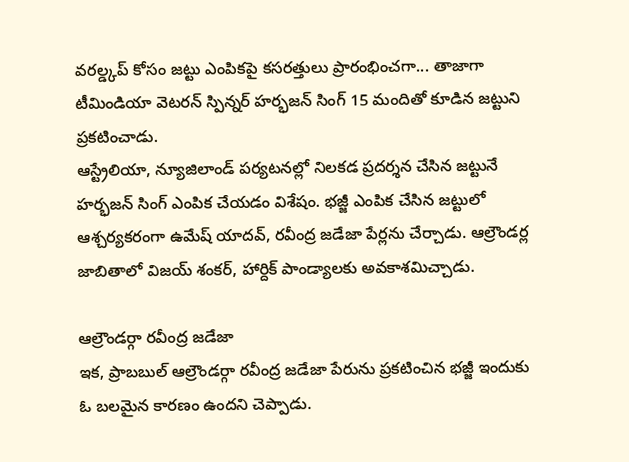వరల్డ్కప్ కోసం జట్టు ఎంపికపై కసరత్తులు ప్రారంభించగా... తాజాగా టీమిండియా వెటరన్ స్పిన్నర్ హర్భజన్ సింగ్ 15 మందితో కూడిన జట్టుని ప్రకటించాడు.
ఆస్ట్రేలియా, న్యూజిలాండ్ పర్యటనల్లో నిలకడ ప్రదర్శన చేసిన జట్టునే హర్భజన్ సింగ్ ఎంపిక చేయడం విశేషం. భజ్జీ ఎంపిక చేసిన జట్టులో ఆశ్చర్యకరంగా ఉమేష్ యాదవ్, రవీంద్ర జడేజా పేర్లను చేర్చాడు. ఆల్రౌండర్ల జాబితాలో విజయ్ శంకర్, హార్దిక్ పాండ్యాలకు అవకాశమిచ్చాడు.

ఆల్రౌండర్గా రవీంద్ర జడేజా
ఇక, ప్రాబబుల్ ఆల్రౌండర్గా రవీంద్ర జడేజా పేరును ప్రకటించిన భజ్జీ ఇందుకు ఓ బలమైన కారణం ఉందని చెప్పాడు.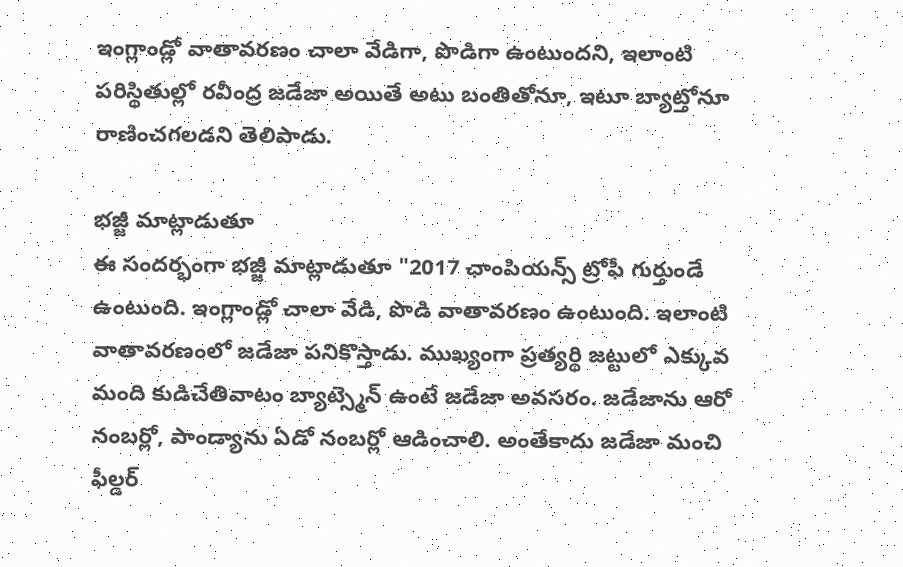ఇంగ్లాండ్లో వాతావరణం చాలా వేడిగా, పొడిగా ఉంటుందని, ఇలాంటి పరిస్థితుల్లో రవీంద్ర జడేజా అయితే అటు బంతితోనూ, ఇటూ బ్యాట్తోనూ రాణించగలడని తెలిపాడు.

భజ్జీ మాట్లాడుతూ
ఈ సందర్భంగా భజ్జీ మాట్లాడుతూ "2017 ఛాంపియన్స్ ట్రోఫీ గుర్తుండే ఉంటుంది. ఇంగ్లాండ్లో చాలా వేడి, పొడి వాతావరణం ఉంటుంది. ఇలాంటి వాతావరణంలో జడేజా పనికొస్తాడు. ముఖ్యంగా ప్రత్యర్థి జట్టులో ఎక్కువ మంది కుడిచేతివాటం బ్యాట్స్మెన్ ఉంటే జడేజా అవసరం. జడేజాను ఆరో నంబర్లో, పాండ్యాను ఏడో నంబర్లో ఆడించాలి. అంతేకాదు జడేజా మంచి ఫీల్డర్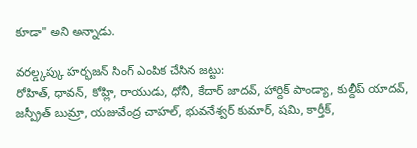కూడా" అని అన్నాడు.

వరల్డ్కప్కు హర్భజన్ సింగ్ ఎంపిక చేసిన జట్టు:
రోహిత్, ధావన్, కోహ్లి, రాయుడు, ధోనీ, కేదార్ జాదవ్, హార్దిక్ పాండ్యా, కుల్దీప్ యాదవ్, జస్ప్రీత్ బుమ్రా, యజువేంద్ర చాహల్, భువనేశ్వర్ కుమార్, షమి, కార్తీక్,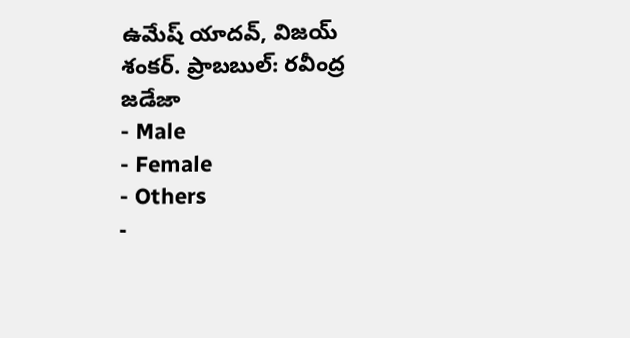ఉమేష్ యాదవ్, విజయ్ శంకర్. ప్రాబబుల్: రవీంద్ర జడేజా
- Male
- Female
- Others
-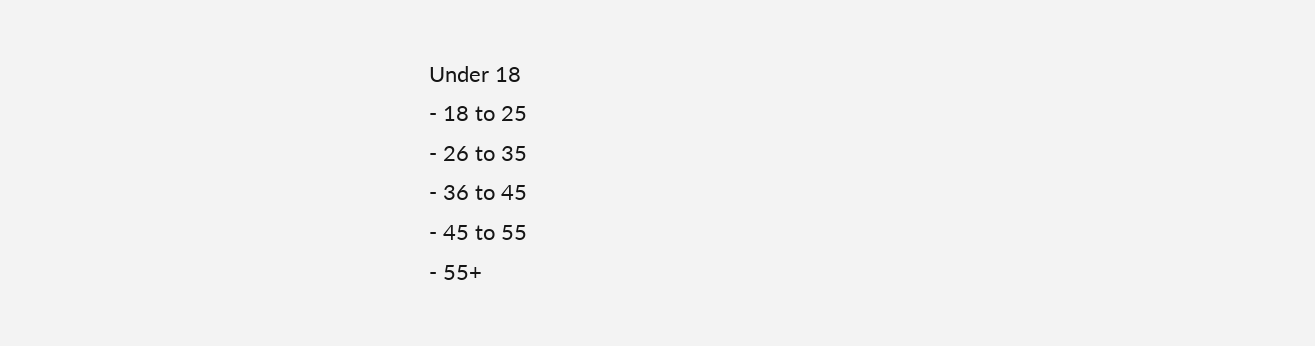Under 18
- 18 to 25
- 26 to 35
- 36 to 45
- 45 to 55
- 55+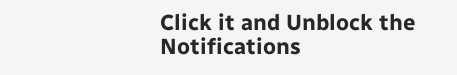Click it and Unblock the Notifications